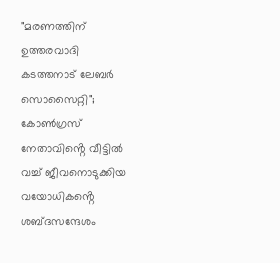"മരണത്തിന് ഉത്തരവാദി കടത്തനാട് ലേബർ സൊസൈറ്റി"; കോൺഗ്രസ് നേതാവിൻ്റെ വീട്ടിൽ വച്ച് ജീവനൊടുക്കിയ വയോധികൻ്റെ ശബ്‌ദസന്ദേശം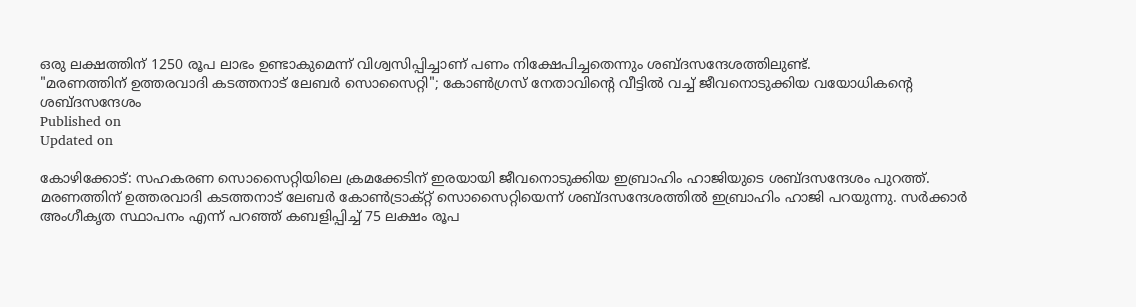ഒരു ലക്ഷത്തിന് 1250 രൂപ ലാഭം ഉണ്ടാകുമെന്ന് വിശ്വസിപ്പിച്ചാണ് പണം നിക്ഷേപിച്ചതെന്നും ശബ്ദസന്ദേശത്തിലുണ്ട്.
"മരണത്തിന് ഉത്തരവാദി കടത്തനാട് ലേബർ സൊസൈറ്റി"; കോൺഗ്രസ് നേതാവിൻ്റെ വീട്ടിൽ വച്ച് ജീവനൊടുക്കിയ വയോധികൻ്റെ
ശബ്‌ദസന്ദേശം
Published on
Updated on

കോഴിക്കോട്: സഹകരണ സൊസൈറ്റിയിലെ ക്രമക്കേടിന് ഇരയായി ജീവനൊടുക്കിയ ഇബ്രാഹിം ഹാജിയുടെ ശബ്ദസന്ദേശം പുറത്ത്. മരണത്തിന് ഉത്തരവാദി കടത്തനാട് ലേബർ കോൺട്രാക്റ്റ് സൊസൈറ്റിയെന്ന് ശബ്ദസന്ദേശത്തിൽ ഇബ്രാഹിം ഹാജി പറയുന്നു. സർക്കാർ അംഗീകൃത സ്ഥാപനം എന്ന് പറഞ്ഞ് കബളിപ്പിച്ച് 75 ലക്ഷം രൂപ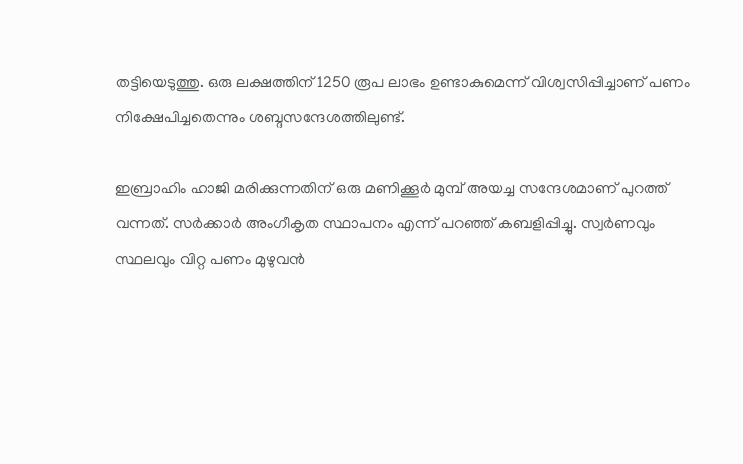തട്ടിയെടുത്തു. ഒരു ലക്ഷത്തിന് 1250 രൂപ ലാഭം ഉണ്ടാകുമെന്ന് വിശ്വസിപ്പിച്ചാണ് പണം നിക്ഷേപിച്ചതെന്നും ശബ്ദസന്ദേശത്തിലുണ്ട്.

ഇബ്രാഹിം ഹാജി മരിക്കുന്നതിന് ഒരു മണിക്കൂർ മുമ്പ് അയച്ച സന്ദേശമാണ് പുറത്ത് വന്നത്. സർക്കാർ അംഗീകൃത സ്ഥാപനം എന്ന് പറഞ്ഞ് കബളിപ്പിച്ചു. സ്വർണവും സ്ഥലവും വിറ്റ പണം മുഴുവൻ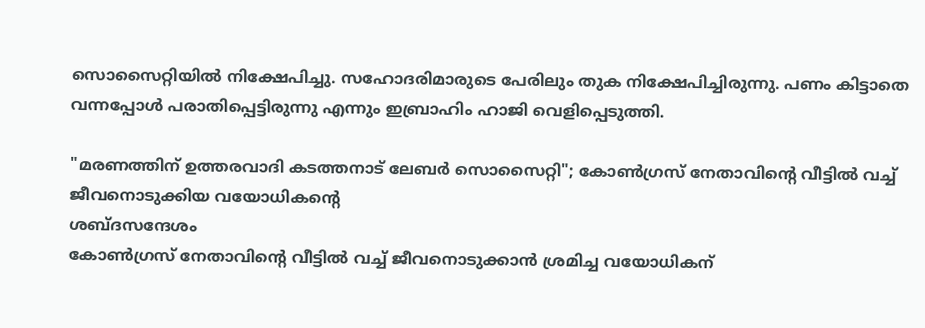സൊസൈറ്റിയിൽ നിക്ഷേപിച്ചു. സഹോദരിമാരുടെ പേരിലും തുക നിക്ഷേപിച്ചിരുന്നു. പണം കിട്ടാതെ വന്നപ്പോൾ പരാതിപ്പെട്ടിരുന്നു എന്നും ഇബ്രാഹിം ഹാജി വെളിപ്പെടുത്തി.

"മരണത്തിന് ഉത്തരവാദി കടത്തനാട് ലേബർ സൊസൈറ്റി"; കോൺഗ്രസ് നേതാവിൻ്റെ വീട്ടിൽ വച്ച് ജീവനൊടുക്കിയ വയോധികൻ്റെ
ശബ്‌ദസന്ദേശം
കോൺഗ്രസ് നേതാവിൻ്റെ വീട്ടിൽ വച്ച് ജീവനൊടുക്കാൻ ശ്രമിച്ച വയോധികന്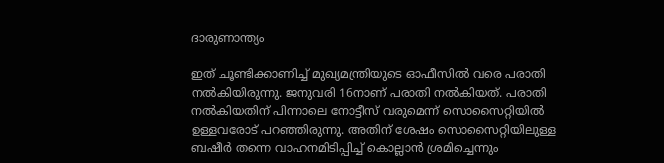ദാരുണാന്ത്യം

ഇത് ചൂണ്ടിക്കാണിച്ച് മുഖ്യമന്ത്രിയുടെ ഓഫീസിൽ വരെ പരാതി നൽകിയിരുന്നു. ജനുവരി 16നാണ് പരാതി നൽകിയത്. പരാതി നൽകിയതിന് പിന്നാലെ നോട്ടീസ് വരുമെന്ന് സൊസൈറ്റിയിൽ ഉള്ളവരോട് പറഞ്ഞിരുന്നു. അതിന് ശേഷം സൊസൈറ്റിയിലുള്ള ബഷീർ തന്നെ വാഹനമിടിപ്പിച്ച് കൊല്ലാൻ ശ്രമിച്ചെന്നും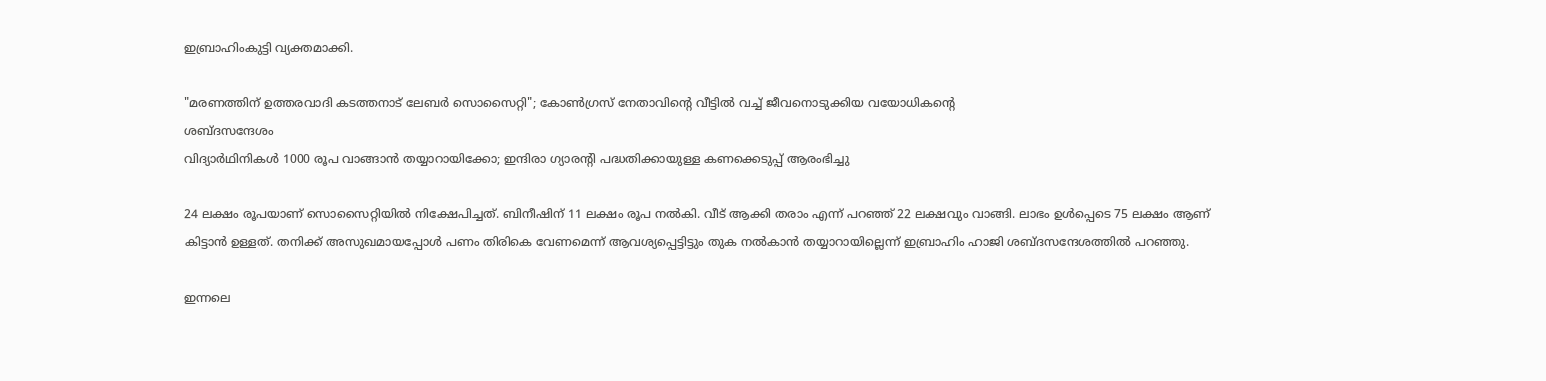ഇബ്രാഹിംകുട്ടി വ്യക്തമാക്കി.

"മരണത്തിന് ഉത്തരവാദി കടത്തനാട് ലേബർ സൊസൈറ്റി"; കോൺഗ്രസ് നേതാവിൻ്റെ വീട്ടിൽ വച്ച് ജീവനൊടുക്കിയ വയോധികൻ്റെ
ശബ്‌ദസന്ദേശം
വിദ്യാർഥിനികൾ 1000 രൂപ വാങ്ങാൻ തയ്യാറായിക്കോ; ഇന്ദിരാ ഗ്യാരൻ്റി പദ്ധതിക്കായുള്ള കണക്കെടുപ്പ് ആരംഭിച്ചു

24 ലക്ഷം രൂപയാണ് സൊസൈറ്റിയിൽ നിക്ഷേപിച്ചത്. ബിനീഷിന് 11 ലക്ഷം രൂപ നൽകി. വീട് ആക്കി തരാം എന്ന് പറഞ്ഞ് 22 ലക്ഷവും വാങ്ങി. ലാഭം ഉൾപ്പെടെ 75 ലക്ഷം ആണ് കിട്ടാൻ ഉള്ളത്. തനിക്ക് അസുഖമായപ്പോൾ പണം തിരികെ വേണമെന്ന് ആവശ്യപ്പെട്ടിട്ടും തുക നൽകാൻ തയ്യാറായില്ലെന്ന് ഇബ്രാഹിം ഹാജി ശബ്ദസന്ദേശത്തിൽ പറഞ്ഞു.

ഇന്നലെ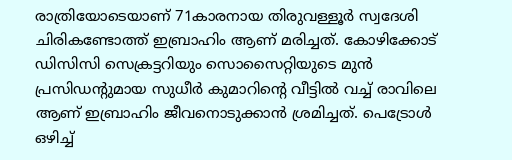രാത്രിയോടെയാണ് 71കാരനായ തിരുവള്ളൂർ സ്വദേശി ചിരികണ്ടോത്ത് ഇബ്രാഹിം ആണ് മരിച്ചത്. കോഴിക്കോട് ഡിസിസി സെക്രട്ടറിയും സൊസൈറ്റിയുടെ മുൻ പ്രസിഡൻ്റുമായ സുധീർ കുമാറിൻ്റെ വീട്ടിൽ വച്ച് രാവിലെ ആണ് ഇബ്രാഹിം ജീവനൊടുക്കാൻ ശ്രമിച്ചത്. പെട്രോൾ ഒഴിച്ച്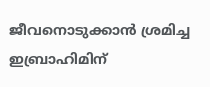ജീവനൊടുക്കാൻ ശ്രമിച്ച ഇബ്രാഹിമിന്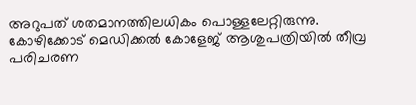അറുപത് ശതമാനത്തിലധികം പൊള്ളലേറ്റിരുന്നു. കോഴിക്കോട് മെഡിക്കൽ കോളേജ് ആശുപത്രിയിൽ തീവ്ര പരിചരണ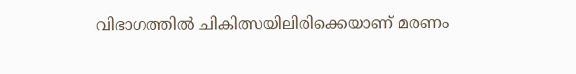വിഭാഗത്തിൽ ചികിത്സയിലിരിക്കെയാണ് മരണം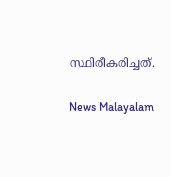സ്ഥിരീകരിച്ചത്.

News Malayalam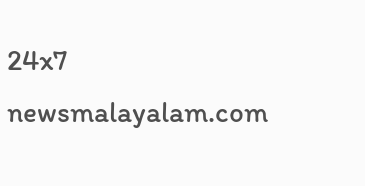24x7
newsmalayalam.com